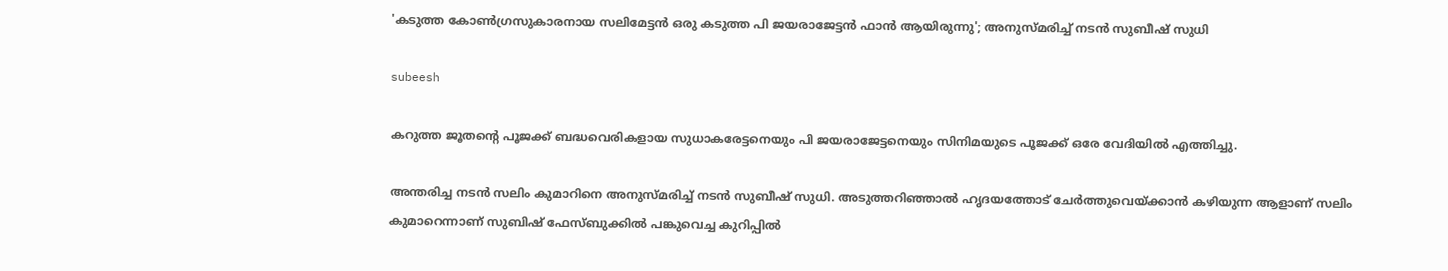'കടുത്ത കോണ്‍ഗ്രസുകാരനായ സലിമേട്ടന്‍ ഒരു കടുത്ത പി ജയരാജേട്ടന്‍ ഫാന്‍ ആയിരുന്നു'; അനുസ്മരിച്ച് നടന്‍ സുബീഷ് സുധി

subeesh

കറുത്ത ജൂതന്റെ പൂജക്ക് ബദ്ധവെരികളായ സുധാകരേട്ടനെയും പി ജയരാജേട്ടനെയും സിനിമയുടെ പൂജക്ക് ഒരേ വേദിയില്‍ എത്തിച്ചു.

അന്തരിച്ച നടന്‍ സലിം കുമാറിനെ അനുസ്മരിച്ച് നടന്‍ സുബീഷ് സുധി. അടുത്തറിഞ്ഞാല്‍ ഹൃദയത്തോട് ചേര്‍ത്തുവെയ്ക്കാന്‍ കഴിയുന്ന ആളാണ് സലിം കുമാറെന്നാണ് സുബിഷ് ഫേസ്ബുക്കില്‍ പങ്കുവെച്ച കുറിപ്പില്‍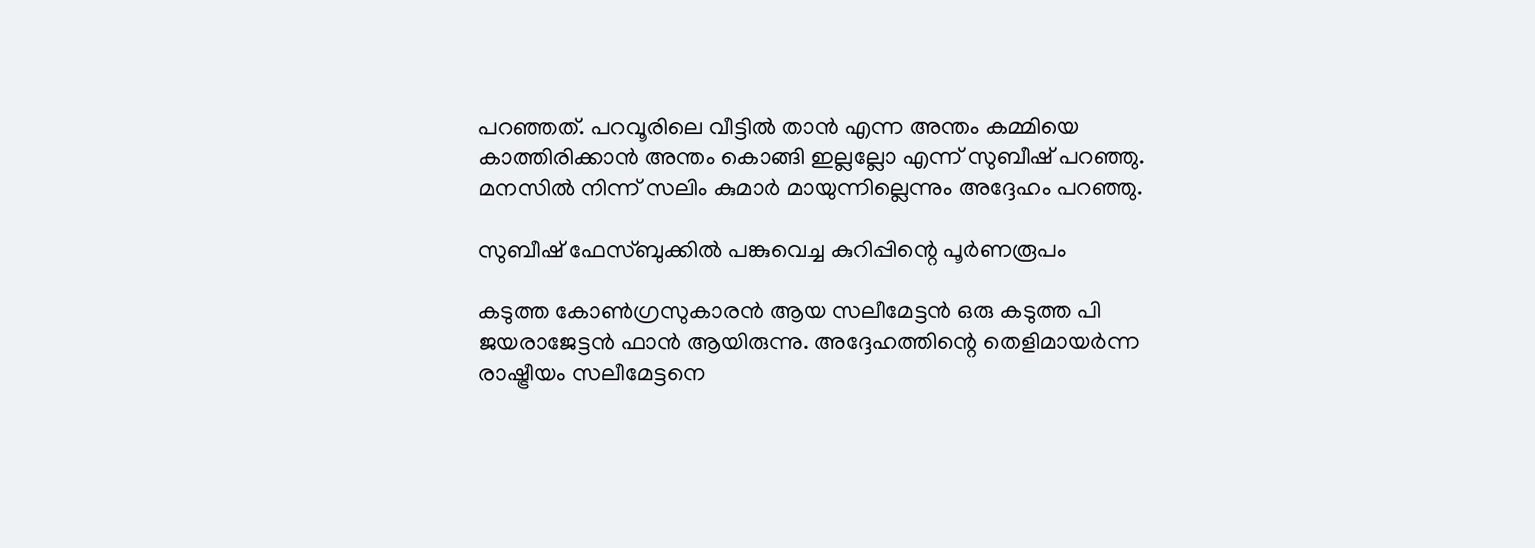പറഞ്ഞത്. പറവൂരിലെ വീട്ടില്‍ താന്‍ എന്ന അന്തം കമ്മിയെ കാത്തിരിക്കാന്‍ അന്തം കൊങ്ങി ഇല്ലല്ലോ എന്ന് സുബീഷ് പറഞ്ഞു. മനസില്‍ നിന്ന് സലിം കുമാര്‍ മായുന്നില്ലെന്നും അദ്ദേഹം പറഞ്ഞു.

സുബീഷ് ഫേസ്ബുക്കില്‍ പങ്കുവെച്ച കുറിപ്പിന്റെ പൂര്‍ണരൂപം

കടുത്ത കോണ്‍ഗ്രസുകാരന്‍ ആയ സലീമേട്ടന്‍ ഒരു കടുത്ത പി ജയരാജേട്ടന്‍ ഫാന്‍ ആയിരുന്നു. അദ്ദേഹത്തിന്റെ തെളിമായര്‍ന്ന രാഷ്ട്രീയം സലീമേട്ടനെ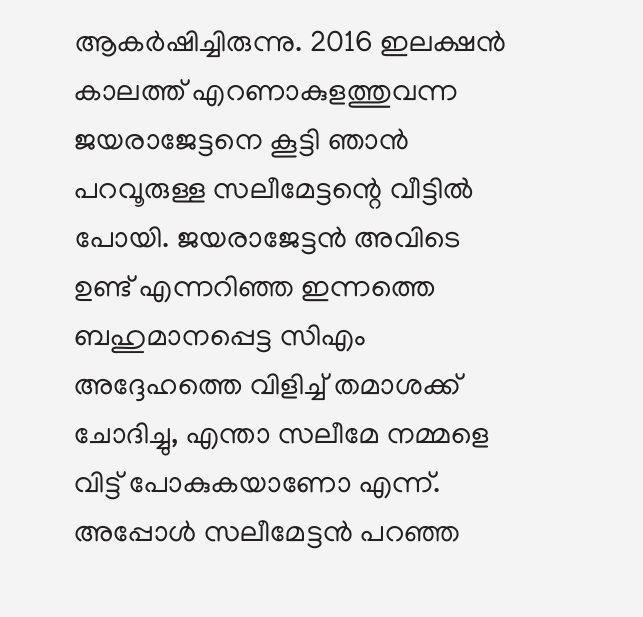ആകര്‍ഷിച്ചിരുന്നു. 2016 ഇലക്ഷന്‍ കാലത്ത് എറണാകുളത്തുവന്ന ജയരാജേട്ടനെ കൂട്ടി ഞാന്‍ പറവൂരുള്ള സലീമേട്ടന്റെ വീട്ടില്‍ പോയി. ജയരാജേട്ടന്‍ അവിടെ ഉണ്ട് എന്നറിഞ്ഞ ഇന്നത്തെ ബഹുമാനപ്പെട്ട സിഎം അദ്ദേഹത്തെ വിളിച്ച് തമാശക്ക് ചോദിച്ചു, എന്താ സലീമേ നമ്മളെ വിട്ട് പോകുകയാണോ എന്ന്. അപ്പോള്‍ സലീമേട്ടന്‍ പറഞ്ഞ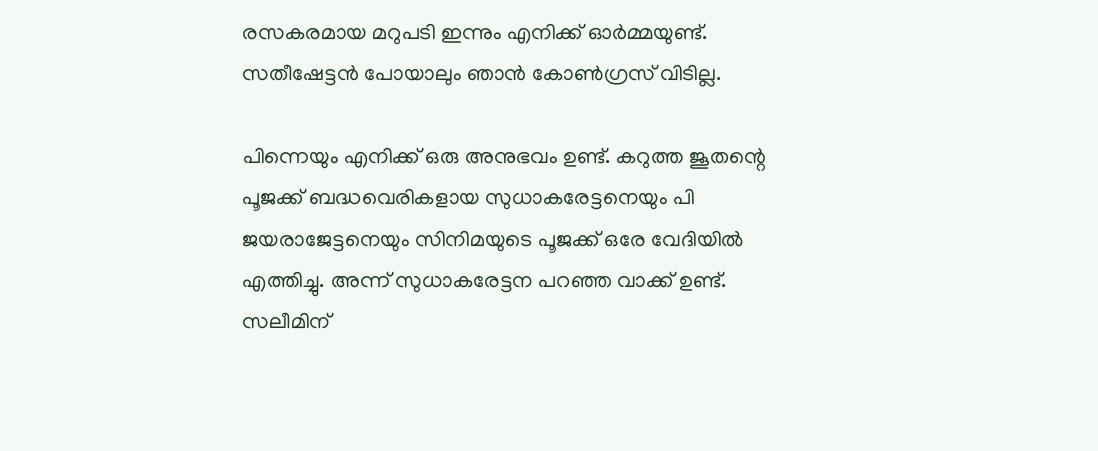രസകരമായ മറുപടി ഇന്നും എനിക്ക് ഓര്‍മ്മയുണ്ട്. സതീഷേട്ടന്‍ പോയാലും ഞാന്‍ കോണ്‍ഗ്രസ് വിടില്ല.

പിന്നെയും എനിക്ക് ഒരു അനുഭവം ഉണ്ട്. കറുത്ത ജൂതന്റെ പൂജക്ക് ബദ്ധവെരികളായ സുധാകരേട്ടനെയും പി ജയരാജേട്ടനെയും സിനിമയുടെ പൂജക്ക് ഒരേ വേദിയില്‍ എത്തിച്ചു. അന്ന് സുധാകരേട്ടന പറഞ്ഞ വാക്ക് ഉണ്ട്. സലീമിന്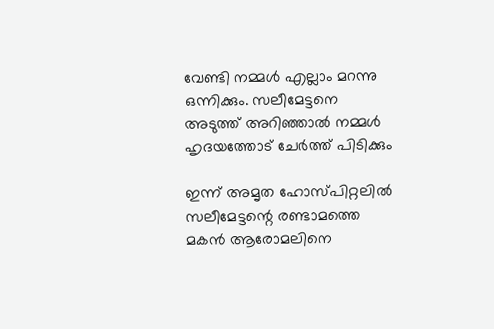വേണ്ടി നമ്മള്‍ എല്ലാം മറന്നു ഒന്നിക്കും. സലീമേട്ടനെ അടുത്ത് അറിഞ്ഞാല്‍ നമ്മള്‍ ഹൃദയത്തോട് ചേര്‍ത്ത് പിടിക്കും

ഇന്ന് അമൃത ഹോസ്പിറ്റലില്‍ സലീമേട്ടന്റെ രണ്ടാമത്തെ മകന്‍ ആരോമലിനെ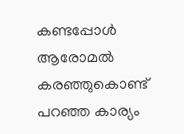കണ്ടപ്പോള്‍ ആരോമല്‍ കരഞ്ഞുകൊണ്ട് പറഞ്ഞ കാര്യം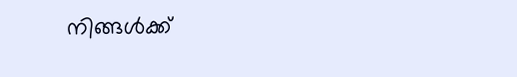നിങ്ങള്‍ക്ക്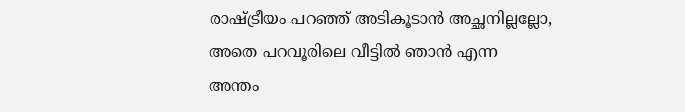രാഷ്ട്രീയം പറഞ്ഞ് അടികൂടാന്‍ അച്ഛനില്ലല്ലോ, അതെ പറവൂരിലെ വീട്ടില്‍ ഞാന്‍ എന്ന അന്തം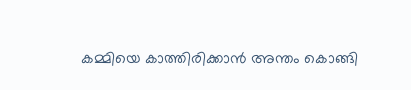കമ്മിയെ കാത്തിരിക്കാന്‍ അന്തം കൊങ്ങി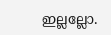ഇല്ലല്ലോ.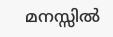മനസ്സില്‍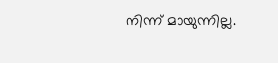നിന്ന് മായുന്നില്ല.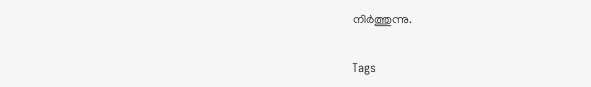നിര്‍ത്തുന്നു.

Tags